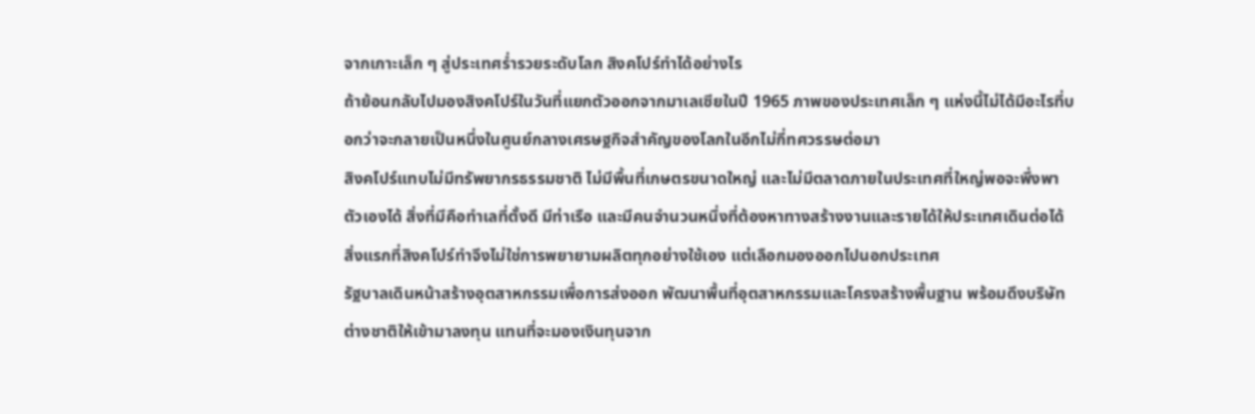จากเกาะเล็ก ๆ สู่ประเทศร่ำรวยระดับโลก สิงคโปร์ทำได้อย่างไร
ถ้าย้อนกลับไปมองสิงคโปร์ในวันที่แยกตัวออกจากมาเลเซียในปี 1965 ภาพของประเทศเล็ก ๆ แห่งนี้ไม่ได้มีอะไรที่บอกว่าจะกลายเป็นหนึ่งในศูนย์กลางเศรษฐกิจสำคัญของโลกในอีกไม่กี่ทศวรรษต่อมา
สิงคโปร์แทบไม่มีทรัพยากรธรรมชาติ ไม่มีพื้นที่เกษตรขนาดใหญ่ และไม่มีตลาดภายในประเทศที่ใหญ่พอจะพึ่งพาตัวเองได้ สิ่งที่มีคือทำเลที่ตั้งดี มีท่าเรือ และมีคนจำนวนหนึ่งที่ต้องหาทางสร้างงานและรายได้ให้ประเทศเดินต่อได้
สิ่งแรกที่สิงคโปร์ทำจึงไม่ใช่การพยายามผลิตทุกอย่างใช้เอง แต่เลือกมองออกไปนอกประเทศ
รัฐบาลเดินหน้าสร้างอุตสาหกรรมเพื่อการส่งออก พัฒนาพื้นที่อุตสาหกรรมและโครงสร้างพื้นฐาน พร้อมดึงบริษัทต่างชาติให้เข้ามาลงทุน แทนที่จะมองเงินทุนจาก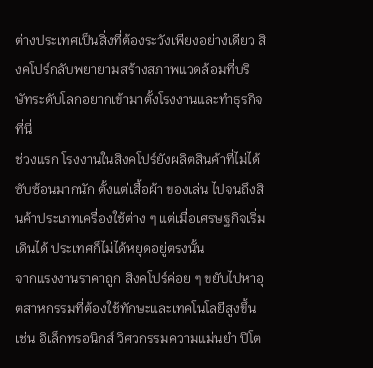ต่างประเทศเป็นสิ่งที่ต้องระวังเพียงอย่างเดียว สิงคโปร์กลับพยายามสร้างสภาพแวดล้อมที่บริษัทระดับโลกอยากเข้ามาตั้งโรงงานและทำธุรกิจที่นี่
ช่วงแรก โรงงานในสิงคโปร์ยังผลิตสินค้าที่ไม่ได้ซับซ้อนมากนัก ตั้งแต่เสื้อผ้า ของเล่น ไปจนถึงสินค้าประเภทเครื่องใช้ต่าง ๆ แต่เมื่อเศรษฐกิจเริ่มเดินได้ ประเทศก็ไม่ได้หยุดอยู่ตรงนั้น
จากแรงงานราคาถูก สิงคโปร์ค่อย ๆ ขยับไปหาอุตสาหกรรมที่ต้องใช้ทักษะและเทคโนโลยีสูงขึ้น เช่น อิเล็กทรอนิกส์ วิศวกรรมความแม่นยำ ปิโต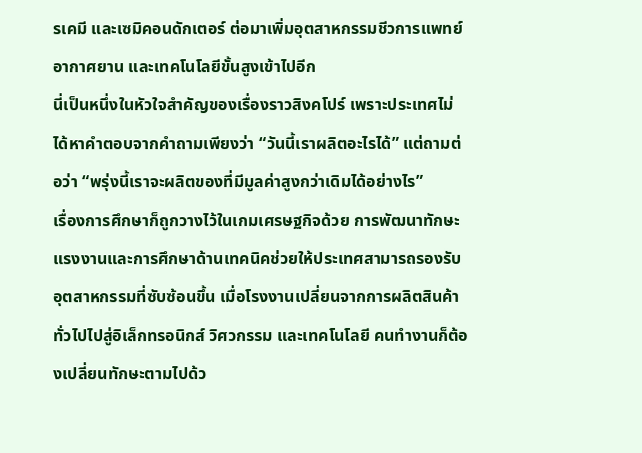รเคมี และเซมิคอนดักเตอร์ ต่อมาเพิ่มอุตสาหกรรมชีวการแพทย์ อากาศยาน และเทคโนโลยีขั้นสูงเข้าไปอีก
นี่เป็นหนึ่งในหัวใจสำคัญของเรื่องราวสิงคโปร์ เพราะประเทศไม่ได้หาคำตอบจากคำถามเพียงว่า “วันนี้เราผลิตอะไรได้” แต่ถามต่อว่า “พรุ่งนี้เราจะผลิตของที่มีมูลค่าสูงกว่าเดิมได้อย่างไร”
เรื่องการศึกษาก็ถูกวางไว้ในเกมเศรษฐกิจด้วย การพัฒนาทักษะแรงงานและการศึกษาด้านเทคนิคช่วยให้ประเทศสามารถรองรับอุตสาหกรรมที่ซับซ้อนขึ้น เมื่อโรงงานเปลี่ยนจากการผลิตสินค้าทั่วไปไปสู่อิเล็กทรอนิกส์ วิศวกรรม และเทคโนโลยี คนทำงานก็ต้องเปลี่ยนทักษะตามไปด้ว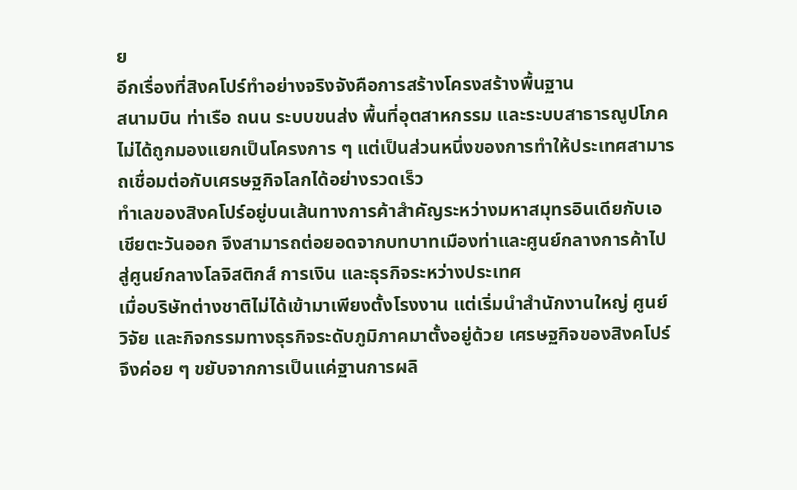ย
อีกเรื่องที่สิงคโปร์ทำอย่างจริงจังคือการสร้างโครงสร้างพื้นฐาน
สนามบิน ท่าเรือ ถนน ระบบขนส่ง พื้นที่อุตสาหกรรม และระบบสาธารณูปโภคไม่ได้ถูกมองแยกเป็นโครงการ ๆ แต่เป็นส่วนหนึ่งของการทำให้ประเทศสามารถเชื่อมต่อกับเศรษฐกิจโลกได้อย่างรวดเร็ว
ทำเลของสิงคโปร์อยู่บนเส้นทางการค้าสำคัญระหว่างมหาสมุทรอินเดียกับเอเชียตะวันออก จึงสามารถต่อยอดจากบทบาทเมืองท่าและศูนย์กลางการค้าไปสู่ศูนย์กลางโลจิสติกส์ การเงิน และธุรกิจระหว่างประเทศ
เมื่อบริษัทต่างชาติไม่ได้เข้ามาเพียงตั้งโรงงาน แต่เริ่มนำสำนักงานใหญ่ ศูนย์วิจัย และกิจกรรมทางธุรกิจระดับภูมิภาคมาตั้งอยู่ด้วย เศรษฐกิจของสิงคโปร์จึงค่อย ๆ ขยับจากการเป็นแค่ฐานการผลิ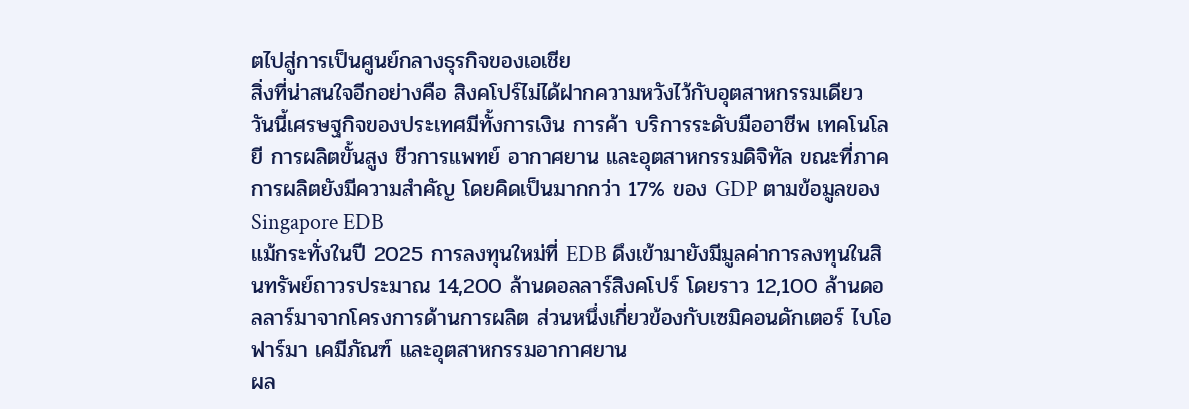ตไปสู่การเป็นศูนย์กลางธุรกิจของเอเชีย
สิ่งที่น่าสนใจอีกอย่างคือ สิงคโปร์ไม่ได้ฝากความหวังไว้กับอุตสาหกรรมเดียว
วันนี้เศรษฐกิจของประเทศมีทั้งการเงิน การค้า บริการระดับมืออาชีพ เทคโนโลยี การผลิตขั้นสูง ชีวการแพทย์ อากาศยาน และอุตสาหกรรมดิจิทัล ขณะที่ภาคการผลิตยังมีความสำคัญ โดยคิดเป็นมากกว่า 17% ของ GDP ตามข้อมูลของ Singapore EDB
แม้กระทั่งในปี 2025 การลงทุนใหม่ที่ EDB ดึงเข้ามายังมีมูลค่าการลงทุนในสินทรัพย์ถาวรประมาณ 14,200 ล้านดอลลาร์สิงคโปร์ โดยราว 12,100 ล้านดอลลาร์มาจากโครงการด้านการผลิต ส่วนหนึ่งเกี่ยวข้องกับเซมิคอนดักเตอร์ ไบโอฟาร์มา เคมีภัณฑ์ และอุตสาหกรรมอากาศยาน
ผล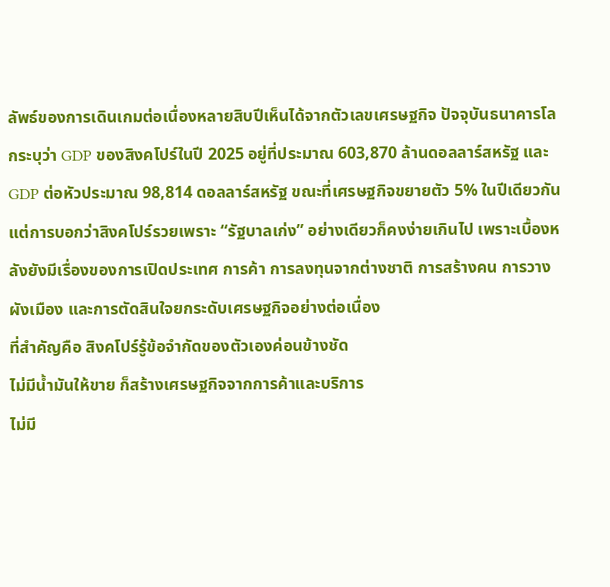ลัพธ์ของการเดินเกมต่อเนื่องหลายสิบปีเห็นได้จากตัวเลขเศรษฐกิจ ปัจจุบันธนาคารโลกระบุว่า GDP ของสิงคโปร์ในปี 2025 อยู่ที่ประมาณ 603,870 ล้านดอลลาร์สหรัฐ และ GDP ต่อหัวประมาณ 98,814 ดอลลาร์สหรัฐ ขณะที่เศรษฐกิจขยายตัว 5% ในปีเดียวกัน
แต่การบอกว่าสิงคโปร์รวยเพราะ “รัฐบาลเก่ง” อย่างเดียวก็คงง่ายเกินไป เพราะเบื้องหลังยังมีเรื่องของการเปิดประเทศ การค้า การลงทุนจากต่างชาติ การสร้างคน การวางผังเมือง และการตัดสินใจยกระดับเศรษฐกิจอย่างต่อเนื่อง
ที่สำคัญคือ สิงคโปร์รู้ข้อจำกัดของตัวเองค่อนข้างชัด
ไม่มีน้ำมันให้ขาย ก็สร้างเศรษฐกิจจากการค้าและบริการ
ไม่มี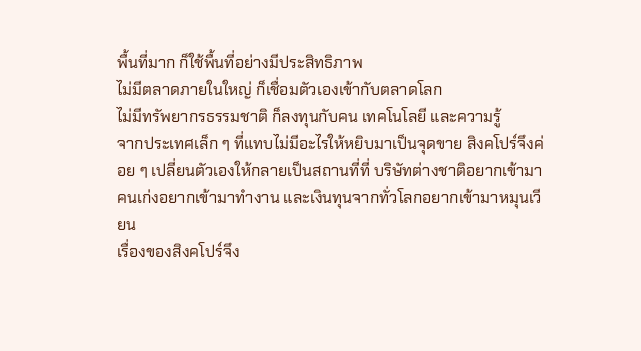พื้นที่มาก ก็ใช้พื้นที่อย่างมีประสิทธิภาพ
ไม่มีตลาดภายในใหญ่ ก็เชื่อมตัวเองเข้ากับตลาดโลก
ไม่มีทรัพยากรธรรมชาติ ก็ลงทุนกับคน เทคโนโลยี และความรู้
จากประเทศเล็ก ๆ ที่แทบไม่มีอะไรให้หยิบมาเป็นจุดขาย สิงคโปร์จึงค่อย ๆ เปลี่ยนตัวเองให้กลายเป็นสถานที่ที่ บริษัทต่างชาติอยากเข้ามา คนเก่งอยากเข้ามาทำงาน และเงินทุนจากทั่วโลกอยากเข้ามาหมุนเวียน
เรื่องของสิงคโปร์จึง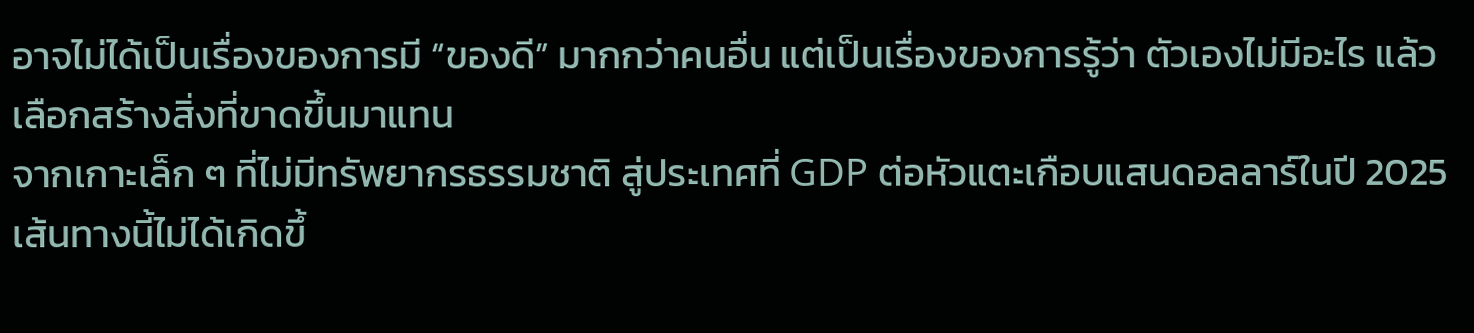อาจไม่ได้เป็นเรื่องของการมี “ของดี” มากกว่าคนอื่น แต่เป็นเรื่องของการรู้ว่า ตัวเองไม่มีอะไร แล้วเลือกสร้างสิ่งที่ขาดขึ้นมาแทน
จากเกาะเล็ก ๆ ที่ไม่มีทรัพยากรธรรมชาติ สู่ประเทศที่ GDP ต่อหัวแตะเกือบแสนดอลลาร์ในปี 2025 เส้นทางนี้ไม่ได้เกิดขึ้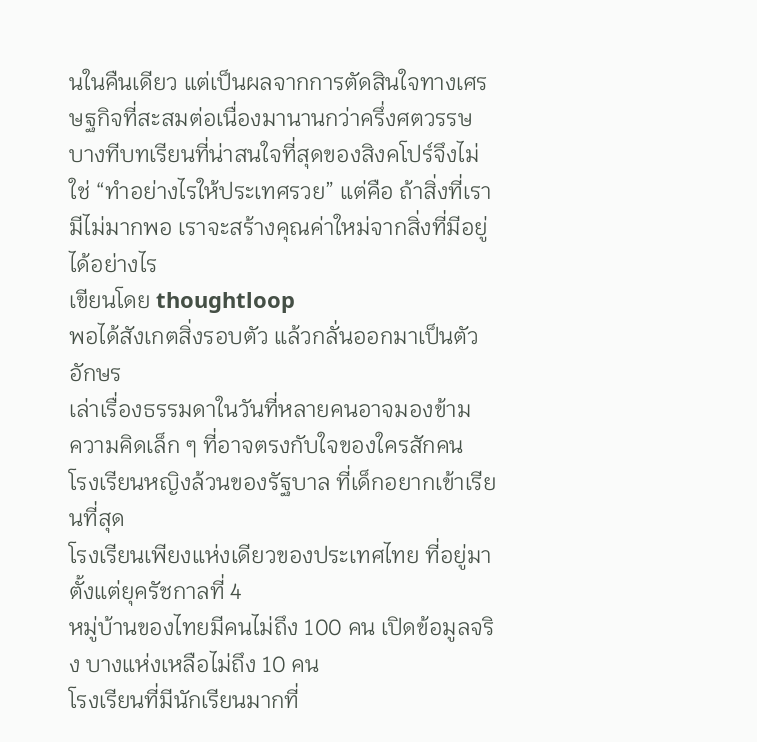นในคืนเดียว แต่เป็นผลจากการตัดสินใจทางเศรษฐกิจที่สะสมต่อเนื่องมานานกว่าครึ่งศตวรรษ
บางทีบทเรียนที่น่าสนใจที่สุดของสิงคโปร์จึงไม่ใช่ “ทำอย่างไรให้ประเทศรวย” แต่คือ ถ้าสิ่งที่เรามีไม่มากพอ เราจะสร้างคุณค่าใหม่จากสิ่งที่มีอยู่ได้อย่างไร
เขียนโดย thoughtloop
พอได้สังเกตสิ่งรอบตัว แล้วกลั่นออกมาเป็นตัวอักษร
เล่าเรื่องธรรมดาในวันที่หลายคนอาจมองข้าม
ความคิดเล็ก ๆ ที่อาจตรงกับใจของใครสักคน
โรงเรียนหญิงล้วนของรัฐบาล ที่เด็กอยากเข้าเรียนที่สุด
โรงเรียนเพียงแห่งเดียวของประเทศไทย ที่อยู่มาตั้งแต่ยุครัชกาลที่ 4
หมู่บ้านของไทยมีคนไม่ถึง 100 คน เปิดข้อมูลจริง บางแห่งเหลือไม่ถึง 10 คน
โรงเรียนที่มีนักเรียนมากที่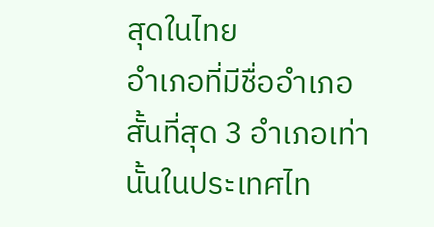สุดในไทย
อำเภอที่มีชื่ออำเภอสั้นที่สุด 3 อำเภอเท่านั้นในประเทศไท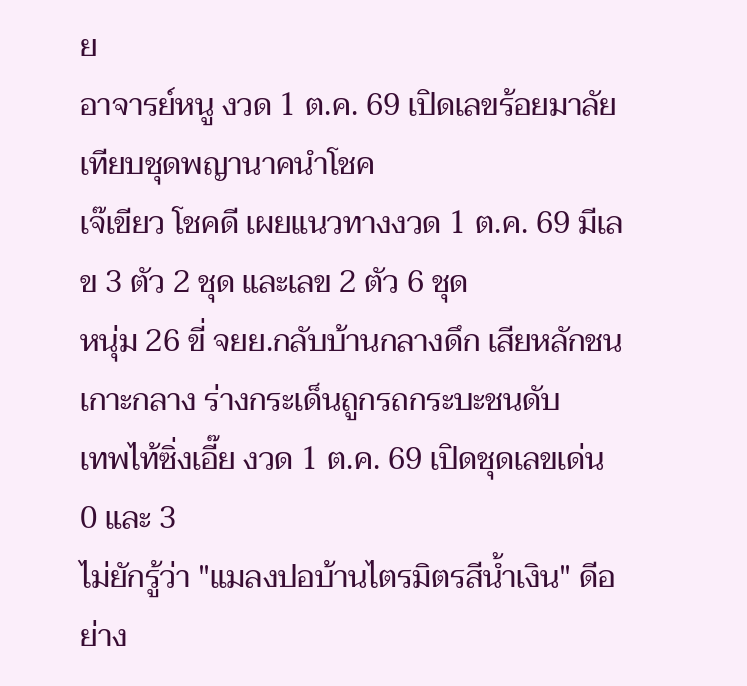ย
อาจารย์หนู งวด 1 ต.ค. 69 เปิดเลขร้อยมาลัย เทียบชุดพญานาคนำโชค
เจ๊เขียว โชคดี เผยแนวทางงวด 1 ต.ค. 69 มีเลข 3 ตัว 2 ชุด และเลข 2 ตัว 6 ชุด
หนุ่ม 26 ขี่ จยย.กลับบ้านกลางดึก เสียหลักชนเกาะกลาง ร่างกระเด็นถูกรถกระบะชนดับ
เทพไท้ซิ่งเอี๊ย งวด 1 ต.ค. 69 เปิดชุดเลขเด่น 0 และ 3
ไม่ยักรู้ว่า "แมลงปอบ้านไตรมิตรสีน้ำเงิน" ดีอย่าง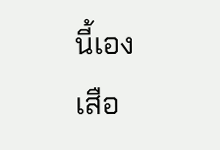นี้เอง
เสือ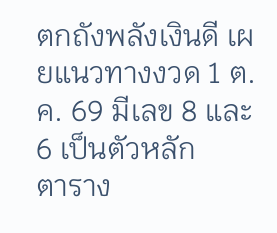ตกถังพลังเงินดี เผยแนวทางงวด 1 ต.ค. 69 มีเลข 8 และ 6 เป็นตัวหลัก
ตาราง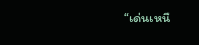“เด่นเหนื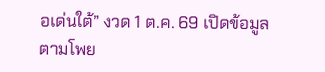อเด่นใต้” งวด 1 ต.ค. 69 เปิดข้อมูลตามโพย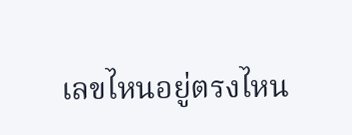เลขไหนอยู่ตรงไหน